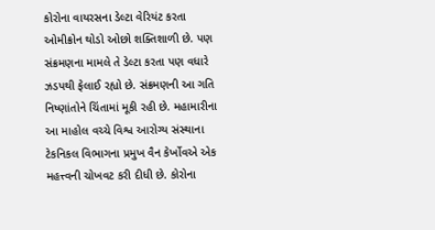કોરોના વાયરસના ડેલ્ટા વેરિયંટ કરતા ઓમીક્રોન થોડો ઓછો શક્તિશાળી છે. પણ સંક્રમણના મામલે તે ડેલ્ટા કરતા પણ વધારે ઝડપથી ફેલાઈ રહ્યો છે. સંક્રમણની આ ગતિ નિષ્ણાંતોને ચિંતામાં મૂકી રહી છે. મહામારીના આ માહોલ વચ્ચે વિશ્વ આરોગ્ય સંસ્થાના ટેકનિકલ વિભાગના પ્રમુખ વૈન કેર્ખોવએ એક મહત્ત્વની ચોખવટ કરી દીધી છે. કોરોના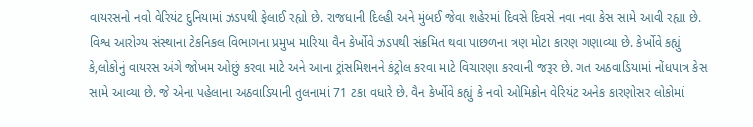વાયરસનો નવો વેરિયંટ દુનિયામાં ઝડપથી ફેલાઈ રહ્યો છે. રાજધાની દિલ્હી અને મુંબઈ જેવા શહેરમાં દિવસે દિવસે નવા નવા કેસ સામે આવી રહ્યા છે.
વિશ્વ આરોગ્ય સંસ્થાના ટેકનિકલ વિભાગના પ્રમુખ મારિયા વૈન કેર્ખોવે ઝડપથી સંક્રમિત થવા પાછળના ત્રણ મોટા કારણ ગણાવ્યા છે. કેર્ખોવે કહ્યું કે,લોકોનું વાયરસ અંગે જોખમ ઓછું કરવા માટે અને આના ટ્રાંસમિશનને કંટ્રોલ કરવા માટે વિચારણા કરવાની જરૂર છે. ગત અઠવાડિયામાં નોંધપાત્ર કેસ સામે આવ્યા છે. જે એના પહેલાના અઠવાડિયાની તુલનામાં 71 ટકા વધારે છે. વૈન કેર્ખોવે કહ્યું કે નવો ઓમિક્રોન વેરિયંટ અનેક કારણોસર લોકોમાં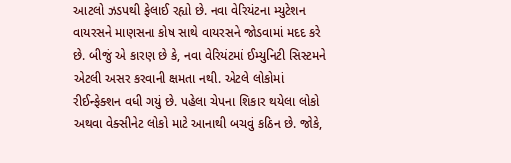આટલો ઝડપથી ફેલાઈ રહ્યો છે. નવા વેરિયંટના મ્યુટેશન વાયરસને માણસના કોષ સાથે વાયરસને જોડવામાં મદદ કરે છે. બીજું એ કારણ છે કે, નવા વેરિયંટમાં ઈમ્યુનિટી સિસ્ટમને એટલી અસર કરવાની ક્ષમતા નથી. એટલે લોકોમાં રીઈન્ફેક્શન વધી ગયું છે. પહેલા ચેપના શિકાર થયેલા લોકો અથવા વેક્સીનેટ લોકો માટે આનાથી બચવું કઠિન છે. જોકે,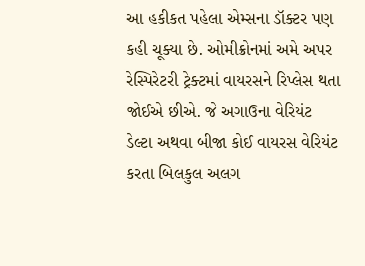આ હકીકત પહેલા એમ્સના ડૉક્ટર પણ કહી ચૂક્યા છે. ઓમીક્રોનમાં અમે અપર રેસ્પિરેટરી ટ્રેક્ટમાં વાયરસને રિપ્લેસ થતા જોઈએ છીએ. જે અગાઉના વેરિયંટ ડેલ્ટા અથવા બીજા કોઈ વાયરસ વેરિયંટ કરતા બિલકુલ અલગ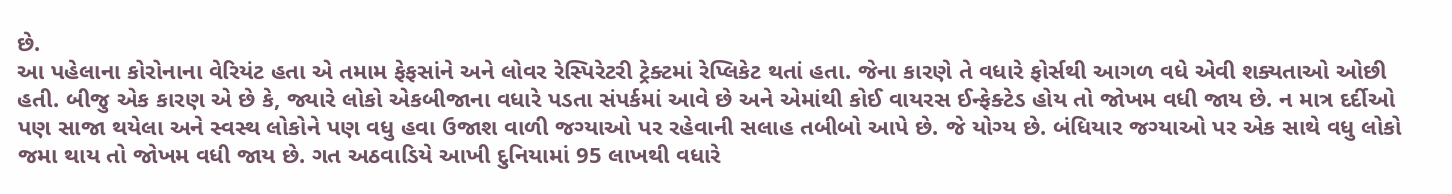છે.
આ પહેલાના કોરોનાના વેરિયંટ હતા એ તમામ ફેફસાંને અને લોવર રેસ્પિરેટરી ટ્રેક્ટમાં રેપ્લિકેટ થતાં હતા. જેના કારણે તે વધારે ફોર્સથી આગળ વધે એવી શક્યતાઓ ઓછી હતી. બીજુ એક કારણ એ છે કે, જ્યારે લોકો એકબીજાના વધારે પડતા સંપર્કમાં આવે છે અને એમાંથી કોઈ વાયરસ ઈન્ફેક્ટેડ હોય તો જોખમ વધી જાય છે. ન માત્ર દર્દીઓ પણ સાજા થયેલા અને સ્વસ્થ લોકોને પણ વધુ હવા ઉજાશ વાળી જગ્યાઓ પર રહેવાની સલાહ તબીબો આપે છે. જે યોગ્ય છે. બંધિયાર જગ્યાઓ પર એક સાથે વધુ લોકો જમા થાય તો જોખમ વધી જાય છે. ગત અઠવાડિયે આખી દુનિયામાં 95 લાખથી વધારે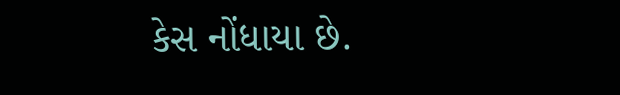કેસ નોંધાયા છે.